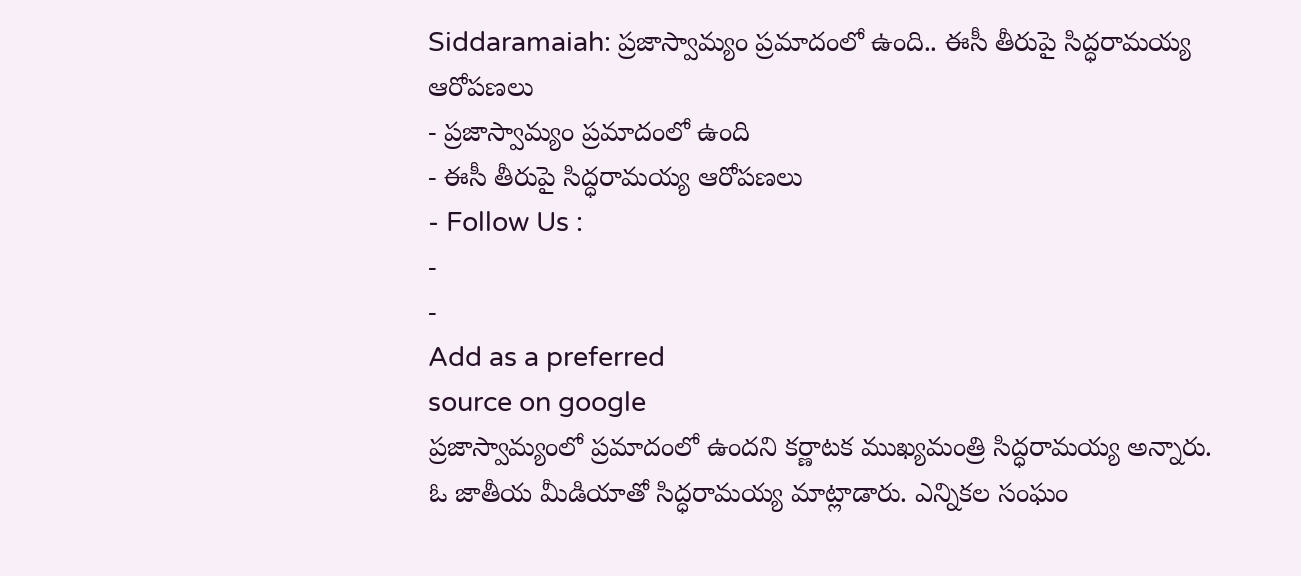Siddaramaiah: ప్రజాస్వామ్యం ప్రమాదంలో ఉంది.. ఈసీ తీరుపై సిద్ధరామయ్య ఆరోపణలు
- ప్రజాస్వామ్యం ప్రమాదంలో ఉంది
- ఈసీ తీరుపై సిద్ధరామయ్య ఆరోపణలు
- Follow Us :
-
-
Add as a preferred
source on google
ప్రజాస్వామ్యంలో ప్రమాదంలో ఉందని కర్ణాటక ముఖ్యమంత్రి సిద్ధరామయ్య అన్నారు. ఓ జాతీయ మీడియాతో సిద్ధరామయ్య మాట్లాడారు. ఎన్నికల సంఘం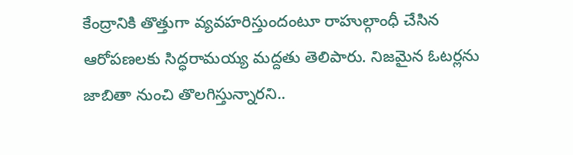కేంద్రానికి తొత్తుగా వ్యవహరిస్తుందంటూ రాహుల్గాంధీ చేసిన ఆరోపణలకు సిద్ధరామయ్య మద్దతు తెలిపారు. నిజమైన ఓటర్లను జాబితా నుంచి తొలగిస్తున్నారని..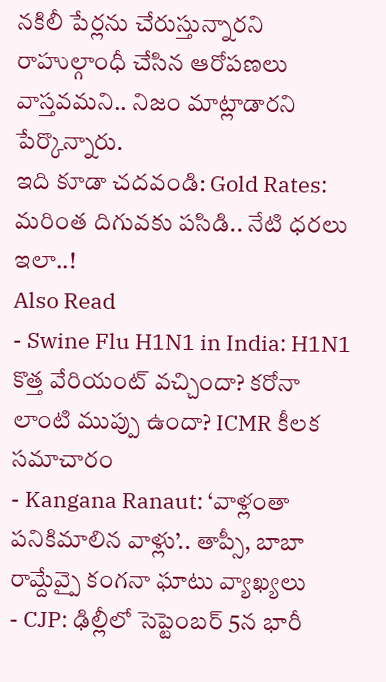నకిలీ పేర్లను చేరుస్తున్నారని రాహుల్గాంధీ చేసిన ఆరోపణలు వాస్తవమని.. నిజం మాట్లాడారని పేర్కొన్నారు.
ఇది కూడా చదవండి: Gold Rates: మరింత దిగువకు పసిడి.. నేటి ధరలు ఇలా..!
Also Read
- Swine Flu H1N1 in India: H1N1 కొత్త వేరియంట్ వచ్చిందా? కరోనా లాంటి ముప్పు ఉందా? ICMR కీలక సమాచారం
- Kangana Ranaut: ‘వాళ్లంతా పనికిమాలిన వాళ్లు’.. తాప్సీ, బాబా రామ్దేవ్పై కంగనా ఘాటు వ్యాఖ్యలు
- CJP: ఢిల్లీలో సెప్టెంబర్ 5న భారీ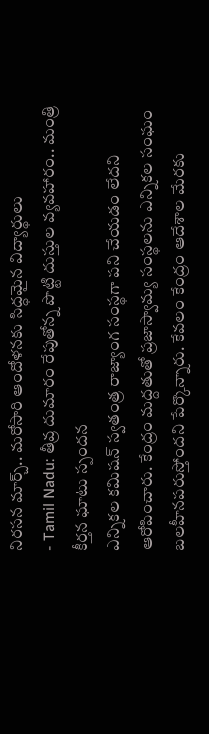నిరసన మార్చ్.. మరోసారి ఆందోళనకు సిద్ధమైన విద్యార్థులు
- Tamil Nadu: తీవ్ర దుమారం రేపుతోన్న పొట్టి దుస్తుల వ్యవహారం.. మంత్రి కీర్తన ఘాటు స్పందన
ఎన్నికల కమిషన్ స్వతంత్ర రాజ్యాంగ సంస్థగా పని చేయడం లేదని ఆరోపించారు. కేంద్రం మద్దతుతో ప్రజాస్వామ్య సంస్థలను ఎన్నికల సంఘం బలహీనపరుస్తోందని పేర్కొన్నారు. కేవలం కేంద్రం ఆదేశాల మేరకు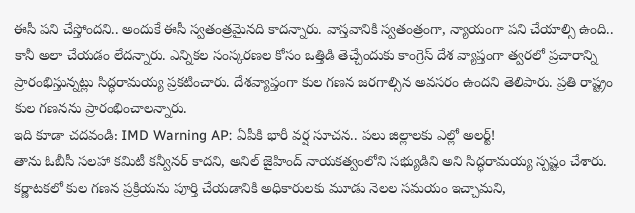ఈసీ పని చేస్తోందని.. అందుకే ఈసీ స్వతంత్రమైనది కాదన్నారు. వాస్తవానికి స్వతంత్రంగా, న్యాయంగా పని చేయాల్సి ఉంది.. కానీ అలా చేయడం లేదన్నారు. ఎన్నికల సంస్కరణల కోసం ఒత్తిడి తెచ్చేందుకు కాంగ్రెస్ దేశ వ్యాప్తంగా త్వరలో ప్రచారాన్ని ప్రారంభిస్తున్నట్లు సిద్ధరామయ్య ప్రకటించారు. దేశవ్యాప్తంగా కుల గణన జరగాల్సిన అవసరం ఉందని తెలిపారు. ప్రతి రాష్ట్రం కుల గణనను ప్రారంభించాలన్నారు.
ఇది కూడా చదవండి: IMD Warning AP: ఏపీకి భారీ వర్ష సూచన.. పలు జిల్లాలకు ఎల్లో అలర్ట్!
తాను ఓబీసీ సలహా కమిటీ కన్వీనర్ కాదని, అనిల్ జైహింద్ నాయకత్వంలోని సభ్యుడిని అని సిద్ధరామయ్య స్పష్టం చేశారు. కర్ణాటకలో కుల గణన ప్రక్రియను పూర్తి చేయడానికి అధికారులకు మూడు నెలల సమయం ఇచ్చామని,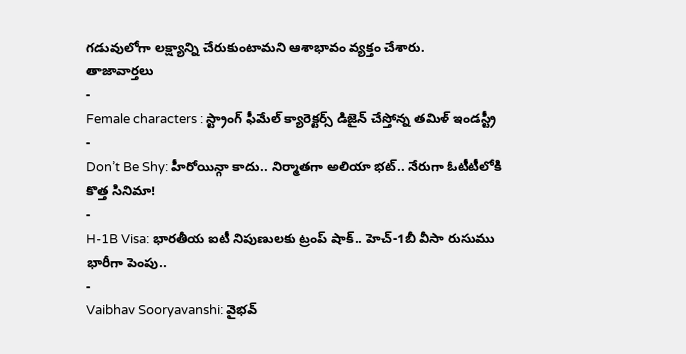గడువులోగా లక్ష్యాన్ని చేరుకుంటామని ఆశాభావం వ్యక్తం చేశారు.
తాజావార్తలు
-
Female characters : స్ట్రాంగ్ ఫీమేల్ క్యారెక్టర్స్ డిజైన్ చేస్తోన్న తమిళ్ ఇండస్ట్రీ
-
Don’t Be Shy: హీరోయిన్గా కాదు.. నిర్మాతగా అలియా భట్.. నేరుగా ఓటీటీలోకి కొత్త సినిమా!
-
H-1B Visa: భారతీయ ఐటీ నిపుణులకు ట్రంప్ షాక్.. హెచ్-1బీ వీసా రుసుము భారీగా పెంపు..
-
Vaibhav Sooryavanshi: వైభవ్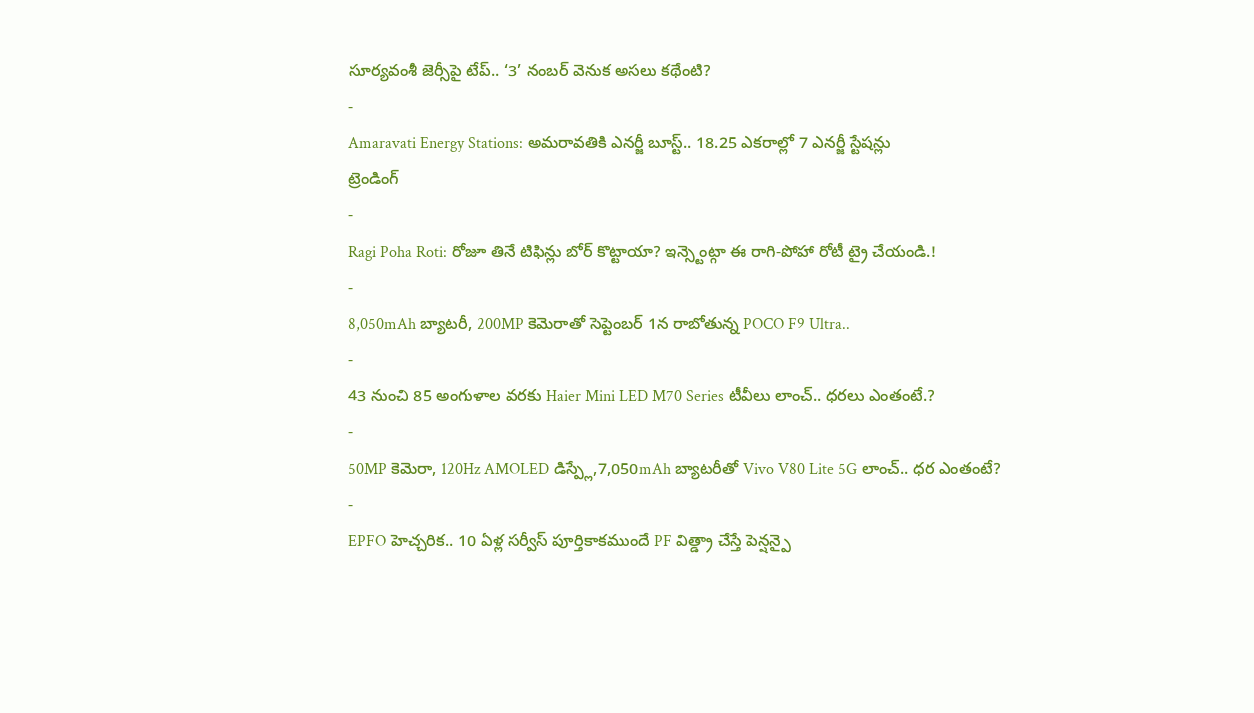సూర్యవంశీ జెర్సీపై టేప్.. ‘3’ నంబర్ వెనుక అసలు కథేంటి?
-
Amaravati Energy Stations: అమరావతికి ఎనర్జీ బూస్ట్.. 18.25 ఎకరాల్లో 7 ఎనర్జీ స్టేషన్లు
ట్రెండింగ్
-
Ragi Poha Roti: రోజూ తినే టిఫిన్లు బోర్ కొట్టాయా? ఇన్స్టెంట్గా ఈ రాగి-పోహా రోటీ ట్రై చేయండి.!
-
8,050mAh బ్యాటరీ, 200MP కెమెరాతో సెప్టెంబర్ 1న రాబోతున్న POCO F9 Ultra..
-
43 నుంచి 85 అంగుళాల వరకు Haier Mini LED M70 Series టీవీలు లాంచ్.. ధరలు ఎంతంటే.?
-
50MP కెమెరా, 120Hz AMOLED డిస్ప్లే,7,050mAh బ్యాటరీతో Vivo V80 Lite 5G లాంచ్.. ధర ఎంతంటే?
-
EPFO హెచ్చరిక.. 10 ఏళ్ల సర్వీస్ పూర్తికాకముందే PF విత్డ్రా చేస్తే పెన్షన్పై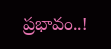ప్రభావం..!